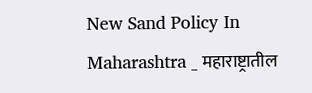New Sand Policy In Maharashtra _ महाराष्ट्रातील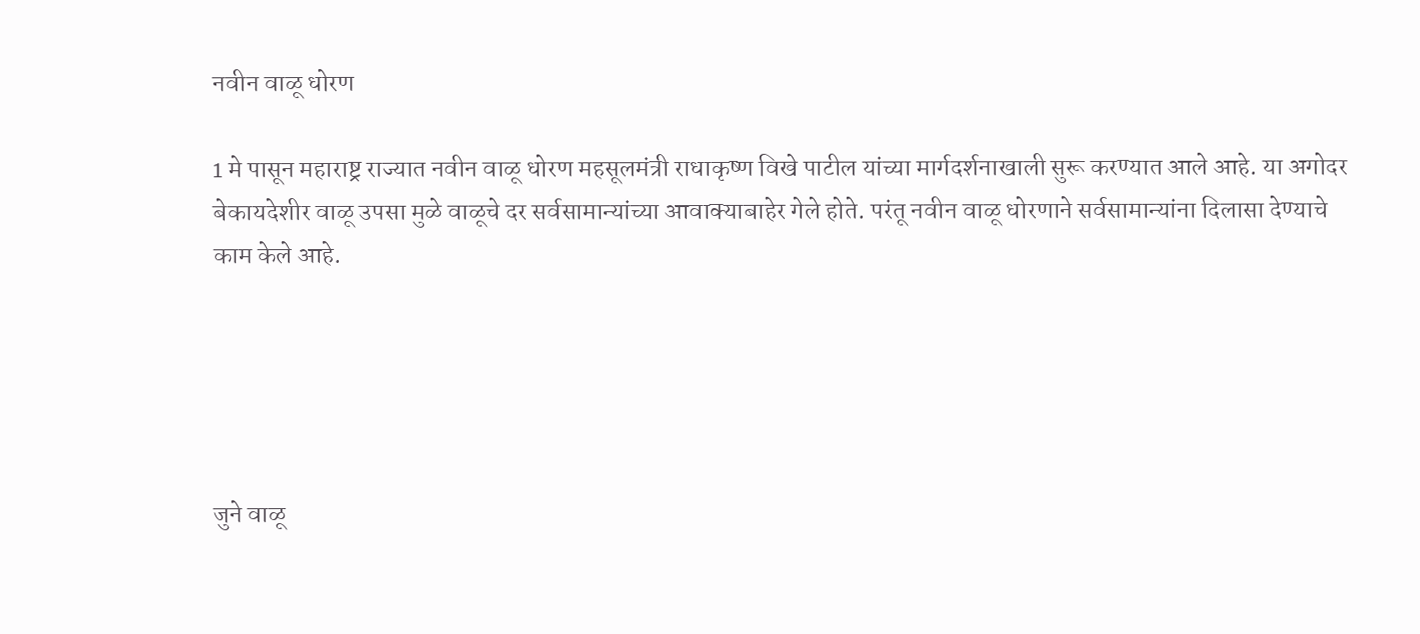नवीन वाळू धोरण

1 मे पासून महाराष्ट्र राज्यात नवीन वाळू धोरण महसूलमंत्री राधाकृष्ण विखे पाटील यांच्या मार्गदर्शनाखाली सुरू करण्यात आले आहे. या अगोदर बेकायदेशीर वाळू उपसा मुळे वाळूचे दर सर्वसामान्यांच्या आवाक्याबाहेर गेले होते. परंतू नवीन वाळू धोरणाने सर्वसामान्यांना दिलासा देण्याचे काम केले आहे.





जुने वाळू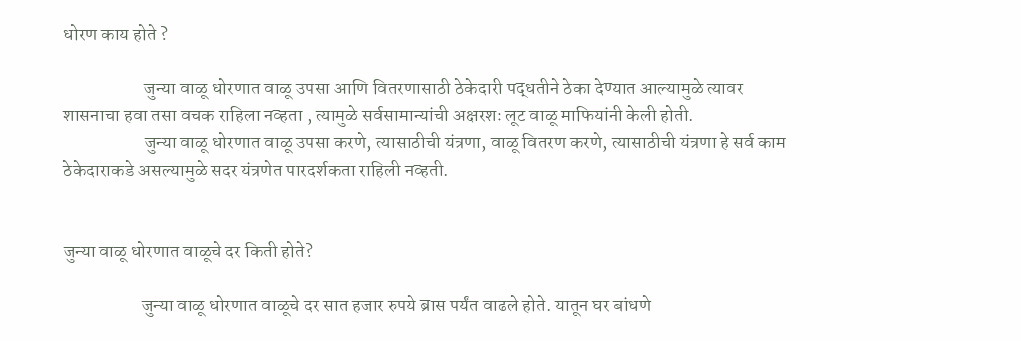धोरण काय होते ?

                      जुन्या वाळू धोरणात वाळू उपसा आणि वितरणासाठी ठेकेदारी पद्धतीने ठेका देण्यात आल्यामुळे त्यावर शासनाचा हवा तसा वचक राहिला नव्हता , त्यामुळे सर्वसामान्यांची अक्षरशः लूट वाळू माफियांनी केली होती.
                      जुन्या वाळू धोरणात वाळू उपसा करणे, त्यासाठीची यंत्रणा, वाळू वितरण करणे, त्यासाठीची यंत्रणा हे सर्व काम ठेकेदाराकडे असल्यामुळे सदर यंत्रणेत पारदर्शकता राहिली नव्हती.


जुन्या वाळू धोरणात वाळूचे दर किती होते?

                     जुन्या वाळू धोरणात वाळूचे दर सात हजार रुपये ब्रास पर्यंत वाढले होते. यातून घर बांधणे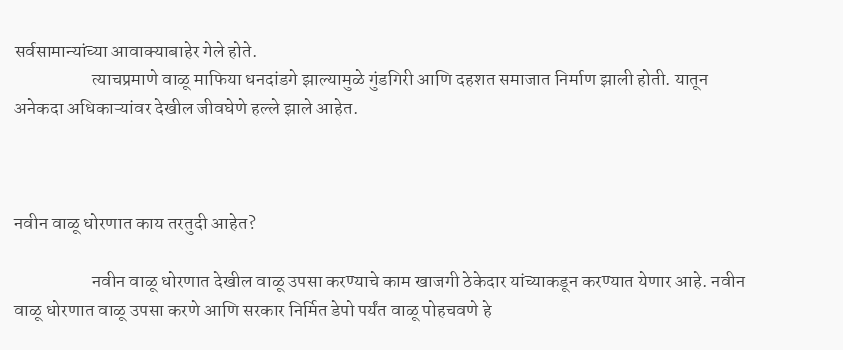सर्वसामान्यांच्या आवाक्याबाहेर गेले होते.
                     त्याचप्रमाणे वाळू माफिया धनदांडगे झाल्यामुळे गुंडगिरी आणि दहशत समाजात निर्माण झाली होती. यातून अनेकदा अधिकाऱ्यांवर देखील जीवघेणे हल्ले झाले आहेत.



नवीन वाळू धोरणात काय तरतुदी आहेत?

                     नवीन वाळू धोरणात देखील वाळू उपसा करण्याचे काम खाजगी ठेकेदार यांच्याकडून करण्यात येणार आहे. नवीन वाळू धोरणात वाळू उपसा करणे आणि सरकार निर्मित डेपो पर्यंत वाळू पोहचवणे हे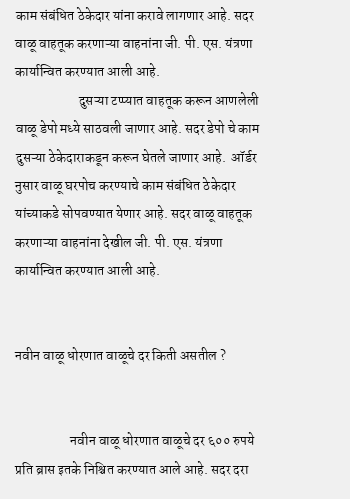काम संबंधित ठेकेदार यांना करावे लागणार आहे. सदर वाळू वाहतूक करणाऱ्या वाहनांना जी. पी. एस. यंत्रणा कार्यान्वित करण्यात आली आहे.
                       दुसऱ्या टप्प्यात वाहतूक करून आणलेली वाळू डेपो मध्ये साठवली जाणार आहे. सदर डेपो चे काम दुसऱ्या ठेकेदाराकडून करून घेतले जाणार आहे.  ऑर्डर नुसार वाळू घरपोच करण्याचे काम संबंधित ठेकेदार यांच्याकडे सोपवण्यात येणार आहे. सदर वाळू वाहतूक करणाऱ्या वाहनांना देखील जी. पी. एस. यंत्रणा कार्यान्वित करण्यात आली आहे.


नवीन वाळू धोरणात वाळूचे दर किती असतील ?


                    नवीन वाळू धोरणात वाळूचे दर ६०० रुपये प्रति ब्रास इतके निश्चित करण्यात आले आहे. सदर दरा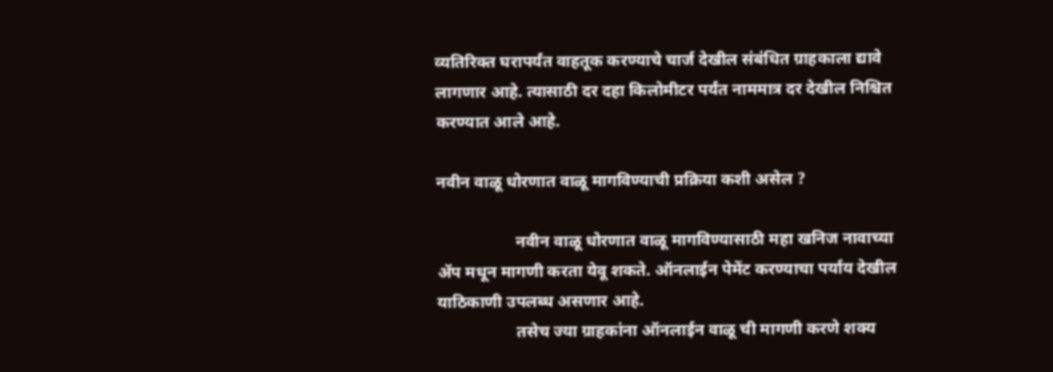व्यतिरिक्त घरापर्यंत वाहतूक करण्याचे चार्ज देखील संबंधित ग्राहकाला द्यावे लागणार आहे. त्यासाठी दर दहा किलोमीटर पर्यंत नाममात्र दर देखील निश्चित करण्यात आले आहे.

नवीन वाळू धोरणात वाळू मागविण्याची प्रक्रिया कशी असेल ?

                   नवीन वाळू धोरणात वाळू मागविण्यासाठी महा खनिज नावाच्या ॲप मधून मागणी करता येवू शकते. ऑनलाईन पेमेंट करण्याचा पर्याय देखील याठिकाणी उपलब्ध असणार आहे.
                   तसेच ज्या ग्राहकांना ऑनलाईन वाळू ची मागणी करणे शक्य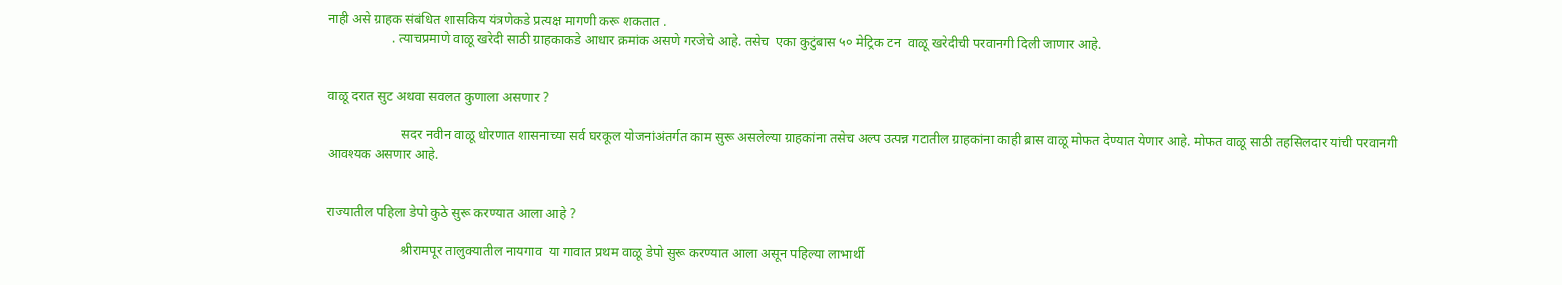नाही असे ग्राहक संबंधित शासकिय यंत्रणेकडे प्रत्यक्ष मागणी करू शकतात .
                   . त्याचप्रमाणे वाळू खरेदी साठी ग्राहकाकडे आधार क्रमांक असणे गरजेचे आहे. तसेच  एका कुटुंबास ५० मेट्रिक टन  वाळू खरेदीची परवानगी दिली जाणार आहे.


वाळू दरात सुट अथवा सवलत कुणाला असणार ?

                      सदर नवीन वाळू धोरणात शासनाच्या सर्व घरकूल योजनांअंतर्गत काम सुरू असलेल्या ग्राहकांना तसेच अल्प उत्पन्न गटातील ग्राहकांना काही ब्रास वाळू मोफत देण्यात येणार आहे. मोफत वाळू साठी तहसिलदार यांची परवानगी आवश्यक असणार आहे.


राज्यातील पहिला डेपो कुठे सुरू करण्यात आला आहे ?

                      श्रीरामपूर तालुक्यातील नायगाव  या गावात प्रथम वाळू डेपो सुरू करण्यात आला असून पहिल्या लाभार्थी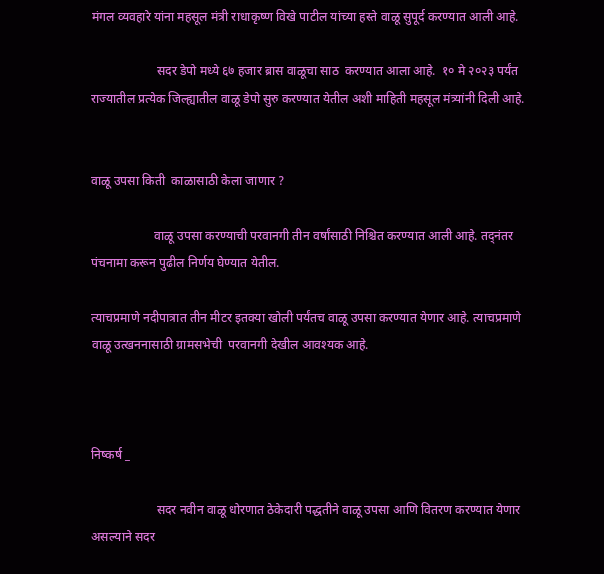मंगल व्यवहारे यांना महसूल मंत्री राधाकृष्ण विखे पाटील यांच्या हस्ते वाळू सुपूर्द करण्यात आली आहे.

                     सदर डेपो मध्ये ६७ हजार ब्रास वाळूचा साठ  करण्यात आला आहे.  १० मे २०२३ पर्यंत राज्यातील प्रत्येक जिल्ह्यातील वाळू डेपो सुरु करण्यात येतील अशी माहिती महसूल मंत्र्यांनी दिली आहे.


वाळू उपसा किती  काळासाठी केला जाणार ?

                    वाळू उपसा करण्याची परवानगी तीन वर्षांसाठी निश्चित करण्यात आली आहे. तद्नंतर पंचनामा करून पुढील निर्णय घेण्यात येतील.

त्याचप्रमाणे नदीपात्रात तीन मीटर इतक्या खोली पर्यंतच वाळू उपसा करण्यात येणार आहे. त्याचप्रमाणे वाळू उत्खननासाठी ग्रामसभेची  परवानगी देखील आवश्यक आहे.



निष्कर्ष _

                     सदर नवीन वाळू धोरणात ठेकेदारी पद्धतीने वाळू उपसा आणि वितरण करण्यात येणार असल्याने सदर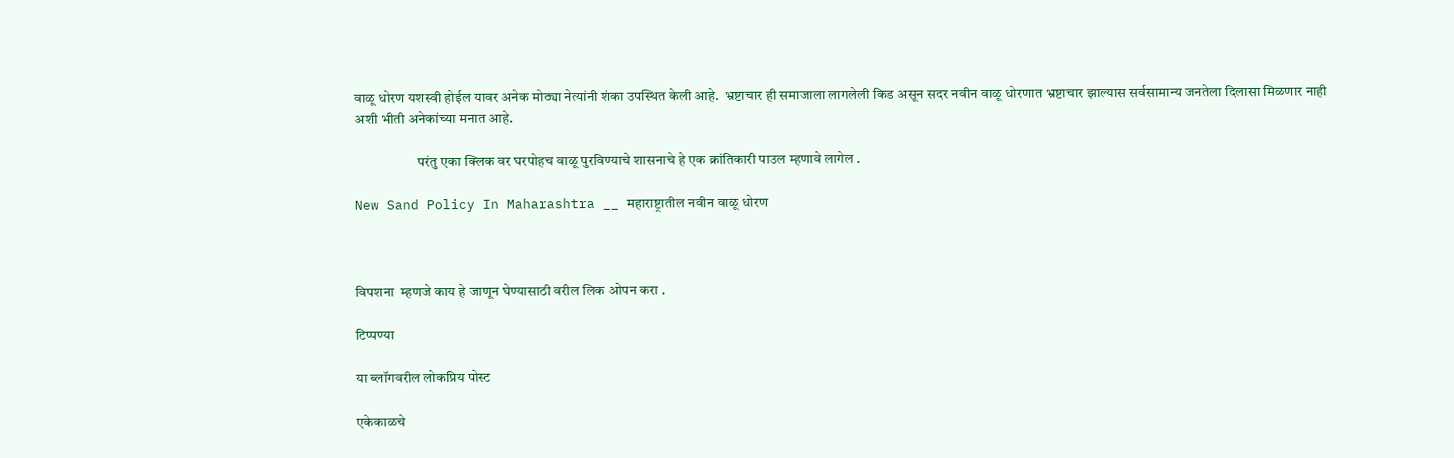वाळू धोरण यशस्वी होईल यावर अनेक मोठ्या नेत्यांनी शंका उपस्थित केली आहे.  भ्रष्टाचार ही समाजाला लागलेली किड असून सदर नवीन वाळू धोरणात भ्रष्टाचार झाल्यास सर्वसामान्य जनतेला दिलासा मिळणार नाही अशी भीती अनेकांच्या मनात आहे.

                      परंतु एका क्लिक वर घरपोहच वाळू पुरविण्याचे शासनाचे हे एक क्रांतिकारी पाउल म्हणावे लागेल .

New Sand Policy In Maharashtra __ महाराष्ट्रातील नवीन वाळू धोरण



विपशना  म्हणजे काय हे जाणून घेण्यासाठी वरील लिक ओपन करा .

टिप्पण्या

या ब्लॉगवरील लोकप्रिय पोस्ट

एकेकाळचे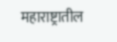महाराष्ट्रातील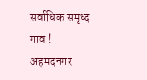सर्वाधिक समृध्द गाव ! अहमदनगर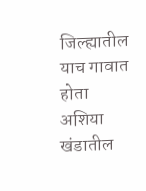जिल्ह्यातील याच गावात होता अशिया खंडातील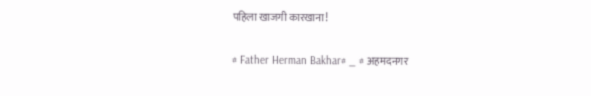पहिला खाजगी कारखाना!

# Father Herman Bakhar# _ # अहमदनगर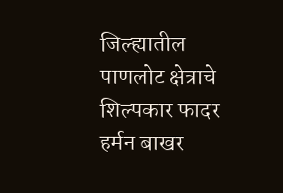जिल्ह्यातील पाणलोट क्षेत्राचे शिल्पकार फादर हर्मन बाखर